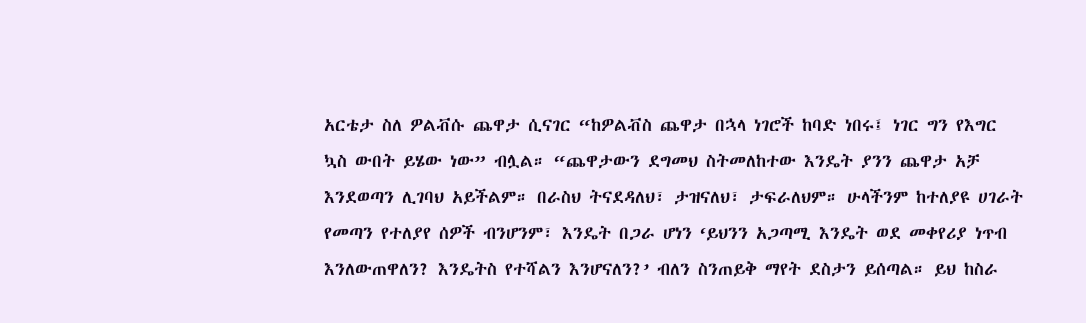አርቴታ ስለ ዎልቭሱ ጨዋታ ሲናገር “ከዎልቭስ ጨዋታ በኋላ ነገሮች ከባድ ነበሩ፤ ነገር ግን የእግር ኳስ ውበት ይሄው ነው” ብሏል። “ጨዋታውን ደግመህ ስትመለከተው እንዴት ያንን ጨዋታ አቻ እንደወጣን ሊገባህ አይችልም። በራስህ ትናደዳለህ፣ ታዝናለህ፣ ታፍራለህም። ሁላችንም ከተለያዩ ሀገራት የመጣን የተለያየ ሰዎች ብንሆንም፣ እንዴት በጋራ ሆነን ‘ይህንን አጋጣሚ እንዴት ወደ መቀየሪያ ነጥብ እንለውጠዋለን? እንዴትስ የተሻልን እንሆናለን?’ ብለን ስንጠይቅ ማየት ደስታን ይሰጣል። ይህ ከስራ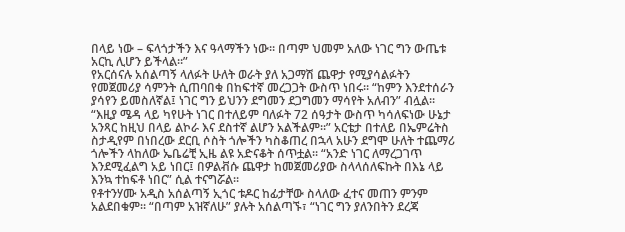በላይ ነው – ፍላጎታችን እና ዓላማችን ነው። በጣም ህመም አለው ነገር ግን ውጤቱ አርኪ ሊሆን ይችላል።”
የአርሰናሉ አሰልጣኝ ላለፉት ሁለት ወራት ያለ አጋማሽ ጨዋታ የሚያሳልፉትን የመጀመሪያ ሳምንት ሲጠባበቁ በከፍተኛ መረጋጋት ውስጥ ነበሩ። “ከምን እንደተሰራን ያሳየን ይመስለኛል፤ ነገር ግን ይህንን ደግመን ደጋግመን ማሳየት አለብን” ብሏል። “እዚያ ሜዳ ላይ ካየሁት ነገር በተለይም ባለፉት 72 ሰዓታት ውስጥ ካሳለፍነው ሁኔታ አንጻር ከዚህ በላይ ልኮራ እና ደስተኛ ልሆን አልችልም።” አርቴታ በተለይ በኤምሬትስ ስታዲየም በነበረው ደርቢ ሶስት ጎሎችን ካስቆጠረ በኋላ አሁን ደግሞ ሁለት ተጨማሪ ጎሎችን ላከለው ኤቤሬቺ ኢዜ ልዩ አድናቆት ሰጥቷል። “አንድ ነገር ለማረጋገጥ እንደሚፈልግ አይ ነበር፤ በዎልቭሱ ጨዋታ ከመጀመሪያው ስላላሰለፍኩት በእኔ ላይ እንኳ ተከፍቶ ነበር” ሲል ተናግሯል።
የቶተንሃሙ አዲስ አሰልጣኝ ኢጎር ቱዶር ከፊታቸው ስላለው ፈተና መጠን ምንም አልደበቁም። “በጣም አዝኛለሁ” ያሉት አሰልጣኙ፣ “ነገር ግን ያለንበትን ደረጃ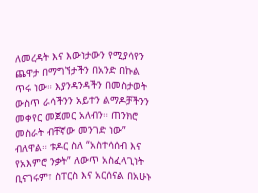ለመረዳት እና እውነታውን የሚያሳየን ጨዋታ በማግኘታችን በአንድ በኩል ጥሩ ነው። እያንዳንዳችን በመስታወት ውስጥ ራሳችንን አይተን ልማዶቻችንን መቀየር መጀመር አለብን። ጠንክሮ መስራት ብቸኛው መንገድ ነው” ብለዋል። ቱዶር ስለ “አስተሳሰብ እና የአእምሮ ንቃት” ለውጥ አስፈላጊነት ቢናገሩም፣ ስፐርስ እና አርሰናል በአሁኑ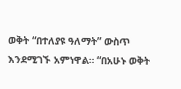ወቅት “በተለያዩ ዓለማት” ውስጥ እንደሚገኙ አምነዋል። “በአሁኑ ወቅት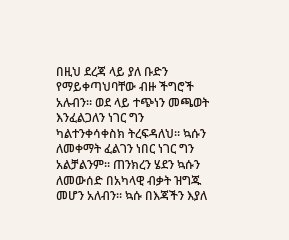በዚህ ደረጃ ላይ ያለ ቡድን የማይቀጣህባቸው ብዙ ችግሮች አሉብን። ወደ ላይ ተጭነን መጫወት እንፈልጋለን ነገር ግን ካልተንቀሳቀስክ ትረፍዳለህ። ኳሱን ለመቀማት ፈልገን ነበር ነገር ግን አልቻልንም። ጠንክረን ሄደን ኳሱን ለመውሰድ በአካላዊ ብቃት ዝግጁ መሆን አለብን። ኳሱ በእጃችን እያለ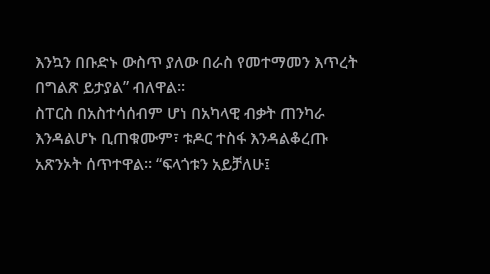እንኳን በቡድኑ ውስጥ ያለው በራስ የመተማመን እጥረት በግልጽ ይታያል” ብለዋል።
ስፐርስ በአስተሳሰብም ሆነ በአካላዊ ብቃት ጠንካራ እንዳልሆኑ ቢጠቁሙም፣ ቱዶር ተስፋ እንዳልቆረጡ አጽንኦት ሰጥተዋል። “ፍላጎቱን አይቻለሁ፤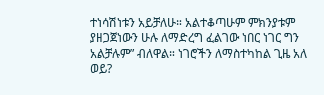ተነሳሽነቱን አይቻለሁ። አልተቆጣሁም ምክንያቱም ያዘጋጀነውን ሁሉ ለማድረግ ፈልገው ነበር ነገር ግን አልቻሉም” ብለዋል። ነገሮችን ለማስተካከል ጊዜ አለ ወይ?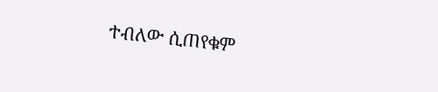ተብለው ሲጠየቁም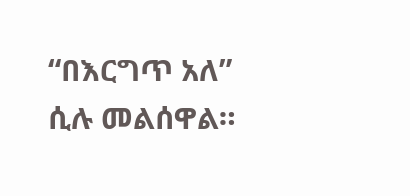“በእርግጥ አለ” ሲሉ መልሰዋል።